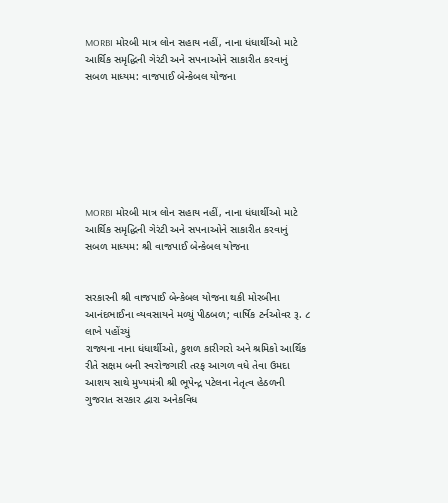MORBI મોરબી માત્ર લોન સહાય નહીં, નાના ધંધાર્થીઓ માટે આર્થિક સમૃદ્ધિની ગેરંટી અને સપનાઓને સાકારીત કરવાનું સબળ માધ્યમ: વાજપાઈ બેન્કેબલ યોજના







MORBI મોરબી માત્ર લોન સહાય નહીં, નાના ધંધાર્થીઓ માટે આર્થિક સમૃદ્ધિની ગેરંટી અને સપનાઓને સાકારીત કરવાનું સબળ માધ્યમ: શ્રી વાજપાઈ બેન્કેબલ યોજના


સરકારની શ્રી વાજપાઈ બેન્કેબલ યોજના થકી મોરબીના આનંદભાઈના વ્યવસાયને મળ્યું પીઠબળ; વાર્ષિક ટર્નઓવર રૂ. ૮ લાખે પહોંચ્યું
રાજ્યના નાના ધંધાર્થીઓ, કુશળ કારીગરો અને શ્રમિકો આર્થિક રીતે સક્ષમ બની સ્વરોજગારી તરફ આગળ વધે તેવા ઉમદા આશય સાથે મુખ્યમંત્રી શ્રી ભૂપેન્દ્ર પટેલના નેતૃત્વ હેઠળની ગુજરાત સરકાર દ્વારા અનેકવિધ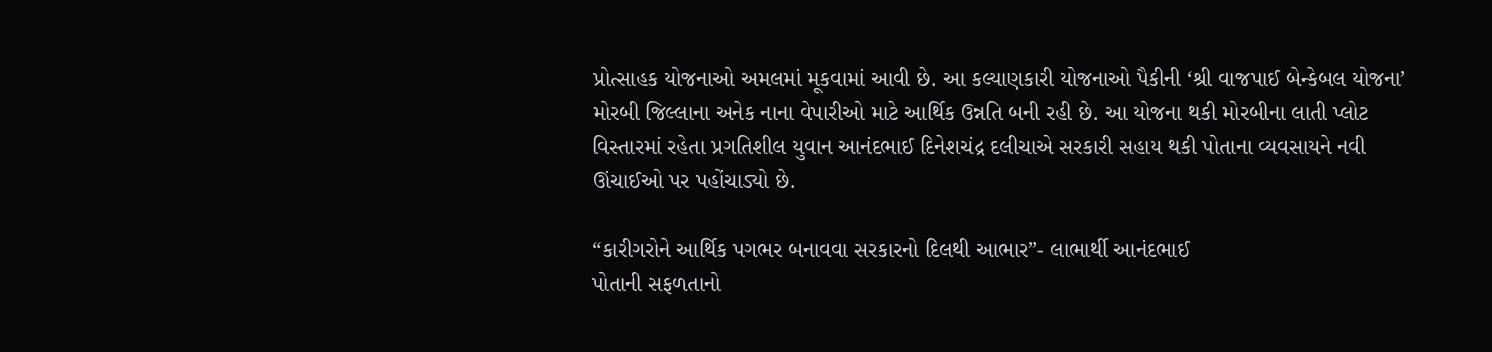પ્રોત્સાહક યોજનાઓ અમલમાં મૂકવામાં આવી છે. આ કલ્યાણકારી યોજનાઓ પૈકીની ‘શ્રી વાજપાઈ બેન્કેબલ યોજના’ મોરબી જિલ્લાના અનેક નાના વેપારીઓ માટે આર્થિક ઉન્નતિ બની રહી છે. આ યોજના થકી મોરબીના લાતી પ્લોટ વિસ્તારમાં રહેતા પ્રગતિશીલ યુવાન આનંદભાઈ દિનેશચંદ્ર દલીચાએ સરકારી સહાય થકી પોતાના વ્યવસાયને નવી ઊંચાઈઓ પર પહોંચાડ્યો છે.

“કારીગરોને આર્થિક પગભર બનાવવા સરકારનો દિલથી આભાર”- લાભાર્થી આનંદભાઈ
પોતાની સફળતાનો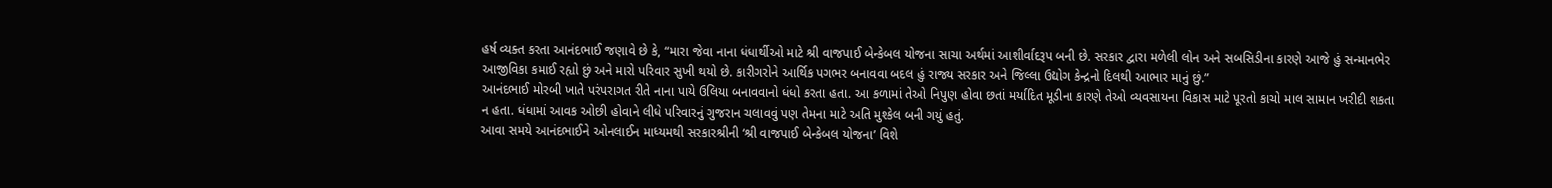હર્ષ વ્યક્ત કરતા આનંદભાઈ જણાવે છે કે, “મારા જેવા નાના ધંધાર્થીઓ માટે શ્રી વાજપાઈ બેન્કેબલ યોજના સાચા અર્થમાં આશીર્વાદરૂપ બની છે. સરકાર દ્વારા મળેલી લોન અને સબસિડીના કારણે આજે હું સન્માનભેર આજીવિકા કમાઈ રહ્યો છું અને મારો પરિવાર સુખી થયો છે. કારીગરોને આર્થિક પગભર બનાવવા બદલ હું રાજ્ય સરકાર અને જિલ્લા ઉદ્યોગ કેન્દ્રનો દિલથી આભાર માનું છું.”
આનંદભાઈ મોરબી ખાતે પરંપરાગત રીતે નાના પાયે ઉલિયા બનાવવાનો ધંધો કરતા હતા. આ કળામાં તેઓ નિપુણ હોવા છતાં મર્યાદિત મૂડીના કારણે તેઓ વ્યવસાયના વિકાસ માટે પૂરતો કાચો માલ સામાન ખરીદી શકતા ન હતા. ધંધામાં આવક ઓછી હોવાને લીધે પરિવારનું ગુજરાન ચલાવવું પણ તેમના માટે અતિ મુશ્કેલ બની ગયું હતું.
આવા સમયે આનંદભાઈને ઓનલાઈન માધ્યમથી સરકારશ્રીની ‘શ્રી વાજપાઈ બેન્કેબલ યોજના’ વિશે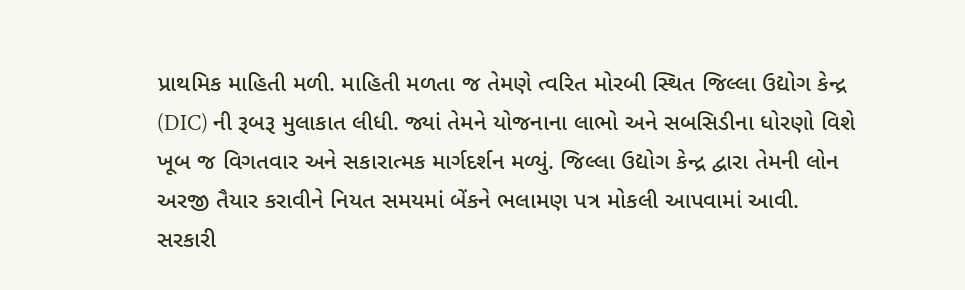પ્રાથમિક માહિતી મળી. માહિતી મળતા જ તેમણે ત્વરિત મોરબી સ્થિત જિલ્લા ઉદ્યોગ કેન્દ્ર (DIC) ની રૂબરૂ મુલાકાત લીધી. જ્યાં તેમને યોજનાના લાભો અને સબસિડીના ધોરણો વિશે ખૂબ જ વિગતવાર અને સકારાત્મક માર્ગદર્શન મળ્યું. જિલ્લા ઉદ્યોગ કેન્દ્ર દ્વારા તેમની લોન અરજી તૈયાર કરાવીને નિયત સમયમાં બેંકને ભલામણ પત્ર મોકલી આપવામાં આવી.
સરકારી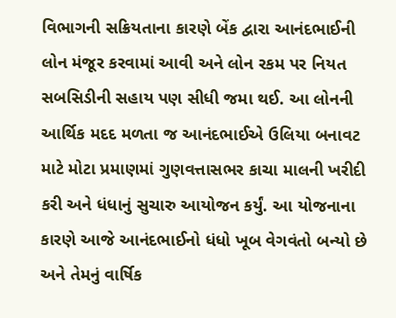વિભાગની સક્રિયતાના કારણે બેંક દ્વારા આનંદભાઈની લોન મંજૂર કરવામાં આવી અને લોન રકમ પર નિયત સબસિડીની સહાય પણ સીધી જમા થઈ. આ લોનની આર્થિક મદદ મળતા જ આનંદભાઈએ ઉલિયા બનાવટ માટે મોટા પ્રમાણમાં ગુણવત્તાસભર કાચા માલની ખરીદી કરી અને ધંધાનું સુચારુ આયોજન કર્યું. આ યોજનાના કારણે આજે આનંદભાઈનો ધંધો ખૂબ વેગવંતો બન્યો છે અને તેમનું વાર્ષિક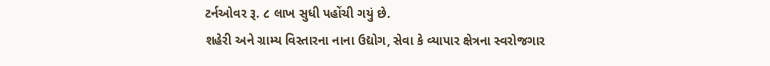ટર્નઓવર રૂ. ૮ લાખ સુધી પહોંચી ગયું છે.
શહેરી અને ગ્રામ્ય વિસ્તારના નાના ઉદ્યોગ, સેવા કે વ્યાપાર ક્ષેત્રના સ્વરોજગાર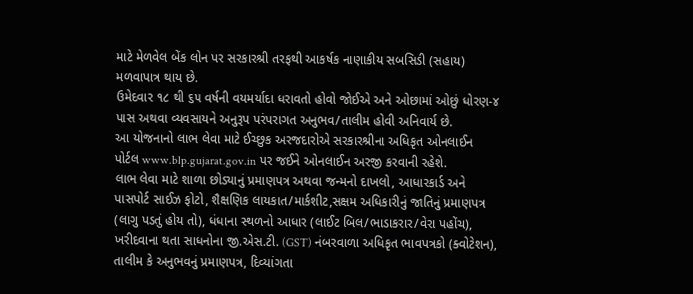માટે મેળવેલ બેંક લોન પર સરકારશ્રી તરફથી આકર્ષક નાણાકીય સબસિડી (સહાય) મળવાપાત્ર થાય છે.
ઉમેદવાર ૧૮ થી ૬૫ વર્ષની વયમર્યાદા ધરાવતો હોવો જોઈએ અને ઓછામાં ઓછું ધોરણ-૪ પાસ અથવા વ્યવસાયને અનુરૂપ પરંપરાગત અનુભવ/તાલીમ હોવી અનિવાર્ય છે.
આ યોજનાનો લાભ લેવા માટે ઈચ્છુક અરજદારોએ સરકારશ્રીના અધિકૃત ઓનલાઈન પોર્ટલ www.blp.gujarat.gov.in પર જઈને ઓનલાઈન અરજી કરવાની રહેશે.
લાભ લેવા માટે શાળા છોડ્યાનું પ્રમાણપત્ર અથવા જન્મનો દાખલો, આધારકાર્ડ અને પાસપોર્ટ સાઈઝ ફોટો, શૈક્ષણિક લાયકાત/માર્કશીટ,સક્ષમ અધિકારીનું જાતિનું પ્રમાણપત્ર (લાગુ પડતું હોય તો), ધંધાના સ્થળનો આધાર (લાઈટ બિલ/ભાડાકરાર/વેરા પહોંચ), ખરીદવાના થતા સાધનોના જી.એસ.ટી. (GST) નંબરવાળા અધિકૃત ભાવપત્રકો (ક્વોટેશન), તાલીમ કે અનુભવનું પ્રમાણપત્ર, દિવ્યાંગતા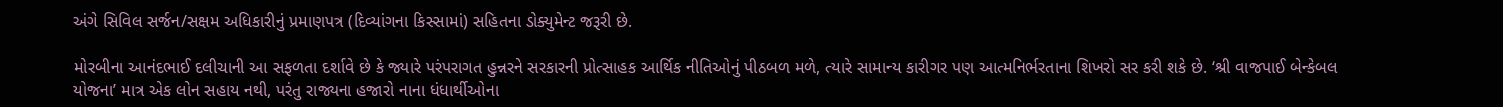અંગે સિવિલ સર્જન/સક્ષમ અધિકારીનું પ્રમાણપત્ર (દિવ્યાંગના કિસ્સામાં) સહિતના ડોક્યુમેન્ટ જરૂરી છે.

મોરબીના આનંદભાઈ દલીચાની આ સફળતા દર્શાવે છે કે જ્યારે પરંપરાગત હુન્નરને સરકારની પ્રોત્સાહક આર્થિક નીતિઓનું પીઠબળ મળે, ત્યારે સામાન્ય કારીગર પણ આત્મનિર્ભરતાના શિખરો સર કરી શકે છે. ‘શ્રી વાજપાઈ બેન્કેબલ યોજના’ માત્ર એક લોન સહાય નથી, પરંતુ રાજ્યના હજારો નાના ધંધાર્થીઓના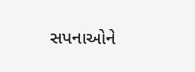સપનાઓને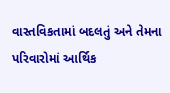વાસ્તવિકતામાં બદલતું અને તેમના પરિવારોમાં આર્થિક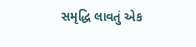સમૃદ્ધિ લાવતું એક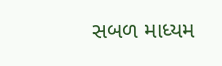સબળ માધ્યમ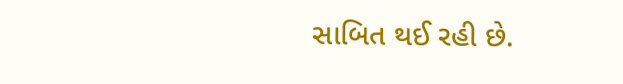સાબિત થઈ રહી છે.